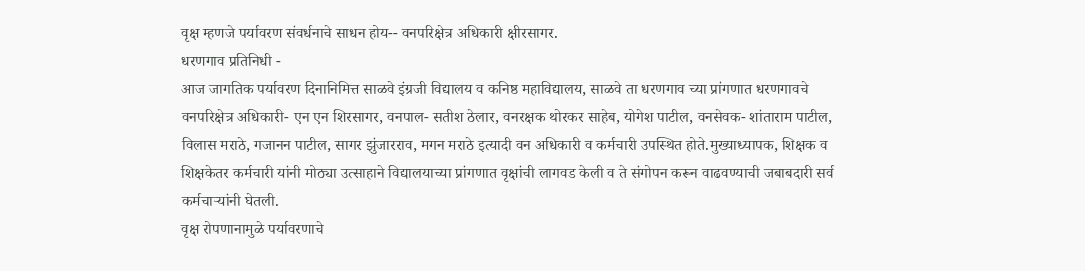वृक्ष म्हणजे पर्यावरण संवर्धनाचे साधन होय-- वनपरिक्षेत्र अधिकारी क्षीरसागर.
धरणगाव प्रतिनिधी -
आज जागतिक पर्यावरण दिनानिमित्त साळवे इंग्रजी विद्यालय व कनिष्ठ महाविद्यालय, साळवे ता धरणगाव च्या प्रांगणात धरणगावचे वनपरिक्षेत्र अधिकारी- एन एन शिरसागर, वनपाल- सतीश ठेलार, वनरक्षक थोरकर साहेब, योगेश पाटील, वनसेवक- शांताराम पाटील, विलास मराठे, गजानन पाटील, सागर झुंजारराव, मगन मराठे इत्यादी वन अधिकारी व कर्मचारी उपस्थित होते.मुख्याध्यापक, शिक्षक व शिक्षकेतर कर्मचारी यांनी मोठ्या उत्साहाने विद्यालयाच्या प्रांगणात वृक्षांची लागवड केली व ते संगोपन करून वाढवण्याची जबाबदारी सर्व कर्मचाऱ्यांनी घेतली.
वृक्ष रोपणानामुळे पर्यावरणाचे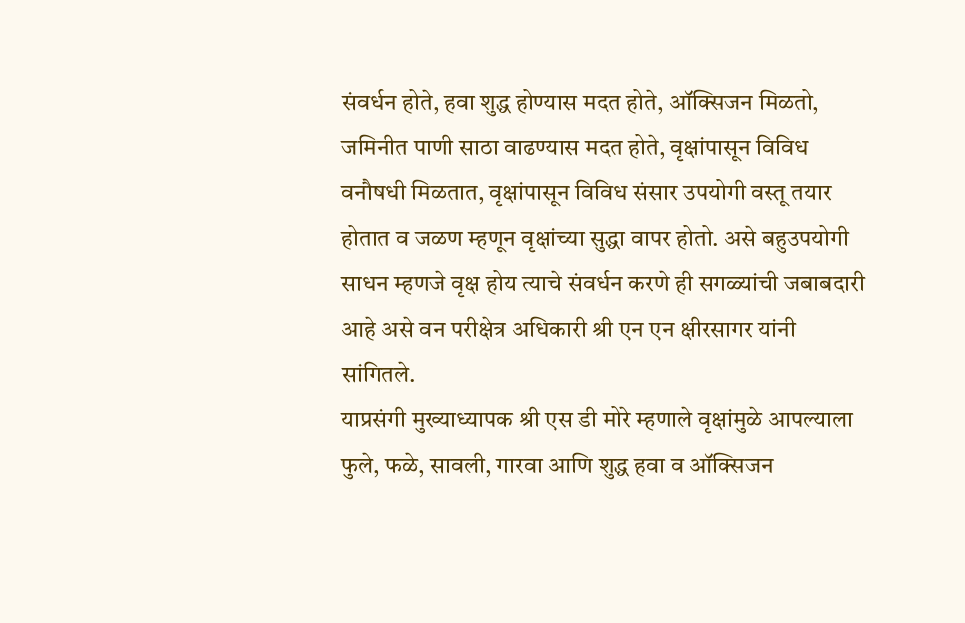संवर्धन होते, हवा शुद्ध होण्यास मदत होते, ऑक्सिजन मिळतो, जमिनीत पाणी साठा वाढण्यास मदत होते, वृक्षांपासून विविध वनौषधी मिळतात, वृक्षांपासून विविध संसार उपयोगी वस्तू तयार होतात व जळण म्हणून वृक्षांच्या सुद्धा वापर होतो. असे बहुउपयोगी साधन म्हणजे वृक्ष होय त्याचे संवर्धन करणे ही सगळ्यांची जबाबदारी आहे असे वन परीक्षेत्र अधिकारी श्री एन एन क्षीरसागर यांनी सांगितले.
याप्रसंगी मुख्याध्यापक श्री एस डी मोरे म्हणाले वृक्षांमुळे आपल्याला फुले, फळे, सावली, गारवा आणि शुद्ध हवा व ऑक्सिजन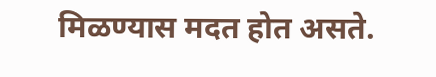मिळण्यास मदत होत असते.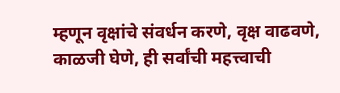म्हणून वृक्षांचे संवर्धन करणे, वृक्ष वाढवणे, काळजी घेणे, ही सर्वांची महत्त्वाची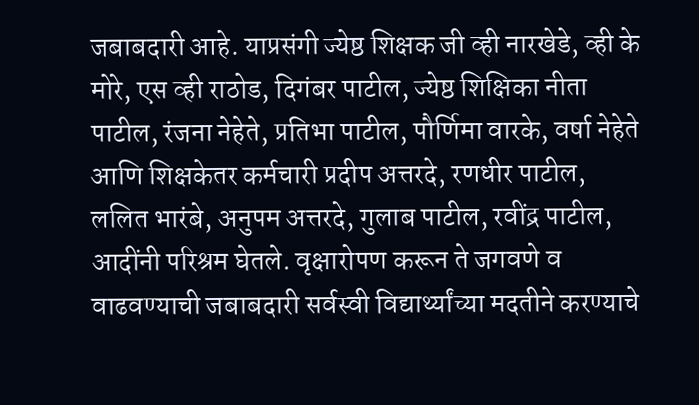जबाबदारी आहे. याप्रसंगी ज्येष्ठ शिक्षक जी व्ही नारखेडे, व्ही के मोरे, एस व्ही राठोड, दिगंबर पाटील, ज्येष्ठ शिक्षिका नीता पाटील, रंजना नेहेते, प्रतिभा पाटील, पौर्णिमा वारके, वर्षा नेहेते आणि शिक्षकेतर कर्मचारी प्रदीप अत्तरदे, रणधीर पाटील, ललित भारंबे, अनुपम अत्तरदे, गुलाब पाटील, रवींद्र पाटील, आदींनी परिश्रम घेतले. वृक्षारोपण करून ते जगवणे व वाढवण्याची जबाबदारी सर्वस्वी विद्यार्थ्यांच्या मदतीने करण्याचे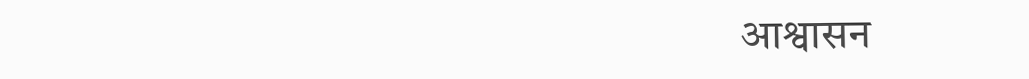आश्वासन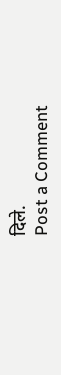दिले.
Post a Comment